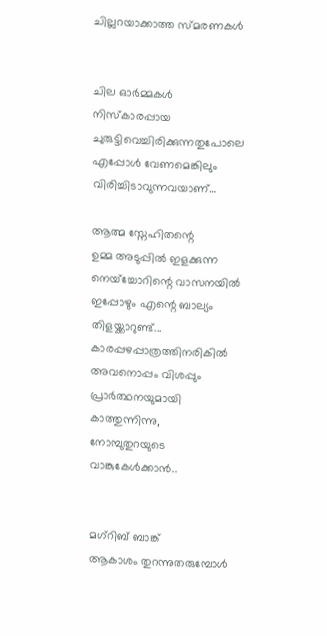ചില്ലറയാക്കാത്ത സ്മരണകൾ


ചില ഓർമ്മകൾ
നിസ്കാരപ്പായ
ചുരുട്ടിവെച്ചിരിക്കുന്നതുപോലെ എപ്പോൾ വേണമെങ്കിലും
വിരിച്ചിടാവുന്നവയാണ്…

ആത്മ സ്നേഹിതന്റെ
ഉമ്മ അടുപ്പിൽ ഇളക്കുന്ന
നെയ്ച്ചോറിന്റെ വാസനയിൽ
ഇപ്പോഴും എന്റെ ബാല്യം തിളയ്ക്കാറുണ്ട്...
കാരപ്പഴപ്പാത്രത്തിനരികിൽ
അവനൊപ്പം വിശപ്പും പ്രാർത്ഥനയുമായി കാത്തുന്നിന്നു,
നോമ്പുതുറയുടെ വാങ്കുകേൾക്കാൻ..


മഗ്റിബ് ബാങ്ക്
ആകാശം തുറന്നുതരുമ്പോൾ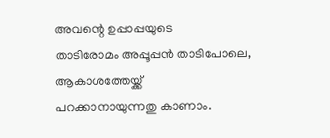അവന്റെ ഉപ്പാപ്പയുടെ
താടിരോമം അപ്പൂപ്പൻ താടിപോലെ,
ആകാശത്തേയ്ക്ക്
പറക്കാനായുന്നതു കാണാം.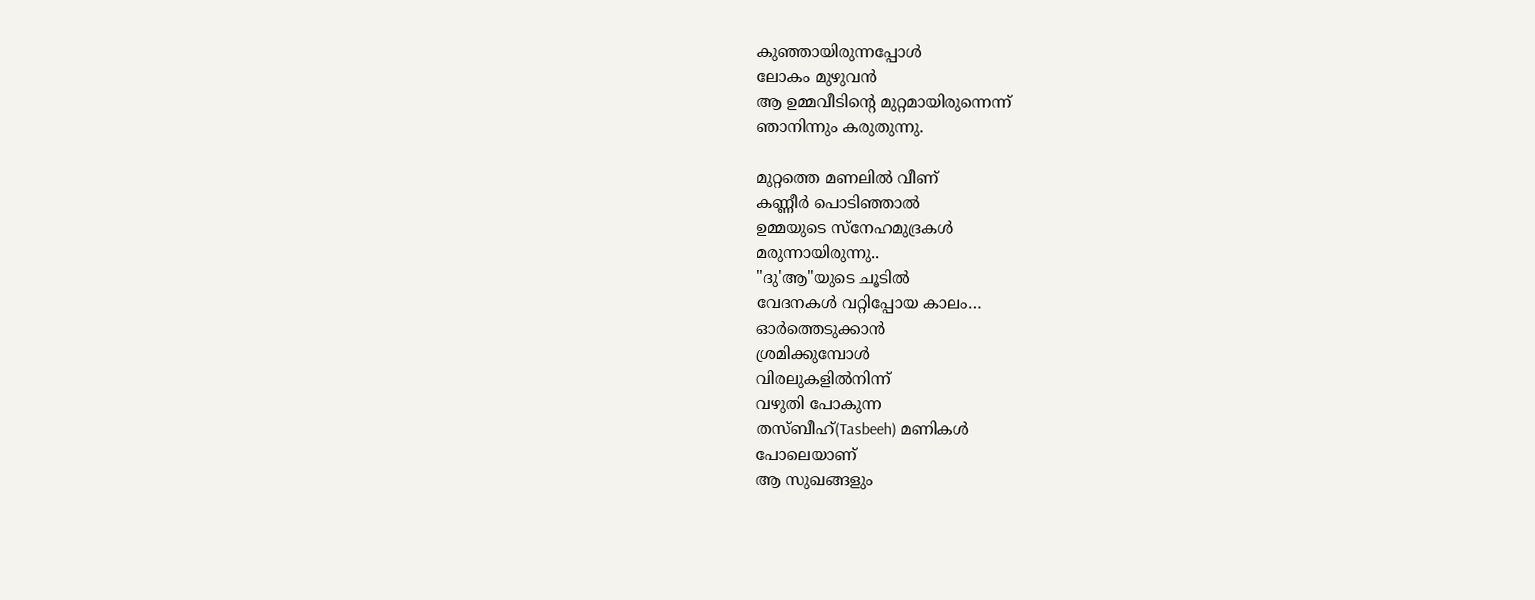കുഞ്ഞായിരുന്നപ്പോൾ
ലോകം മുഴുവൻ
ആ ഉമ്മവീടിന്റെ മുറ്റമായിരുന്നെന്ന്
ഞാനിന്നും കരുതുന്നു.

മുറ്റത്തെ മണലിൽ വീണ്
കണ്ണീർ പൊടിഞ്ഞാൽ
ഉമ്മയുടെ സ്നേഹമുദ്രകൾ
മരുന്നായിരുന്നു..
"ദു'ആ"യുടെ ചൂടിൽ
വേദനകൾ വറ്റിപ്പോയ കാലം…
ഓർത്തെടുക്കാൻ
ശ്രമിക്കുമ്പോൾ
വിരലുകളിൽനിന്ന്
വഴുതി പോകുന്ന
തസ്ബീഹ്(Tasbeeh) മണികൾ
പോലെയാണ്
ആ സുഖങ്ങളും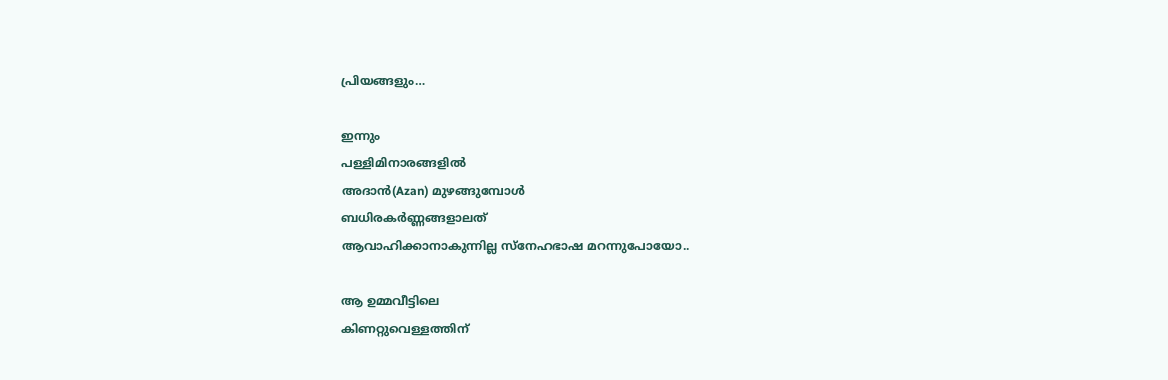പ്രിയങ്ങളും…

ഇന്നും
പള്ളിമിനാരങ്ങളിൽ
അദാൻ(Azan) മുഴങ്ങുമ്പോൾ
ബധിരകർണ്ണങ്ങളാലത്
ആവാഹിക്കാനാകുന്നില്ല സ്നേഹഭാഷ മറന്നുപോയോ..

ആ ഉമ്മവീട്ടിലെ
കിണറ്റുവെള്ളത്തിന്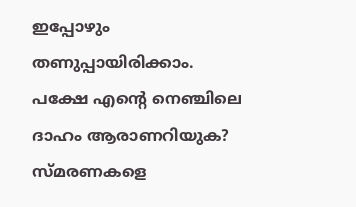ഇപ്പോഴും തണുപ്പായിരിക്കാം.
പക്ഷേ എന്റെ നെഞ്ചിലെ
ദാഹം ആരാണറിയുക?
സ്മരണകളെ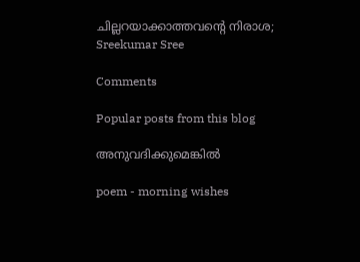ചില്ലറയാക്കാത്തവന്റെ നിരാശ;
Sreekumar Sree

Comments

Popular posts from this blog

അനുവദിക്കുമെങ്കിൽ

poem - morning wishes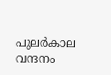പുലർകാല വന്ദനം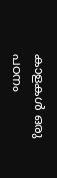കാളകൾ ഒരു പഠനം